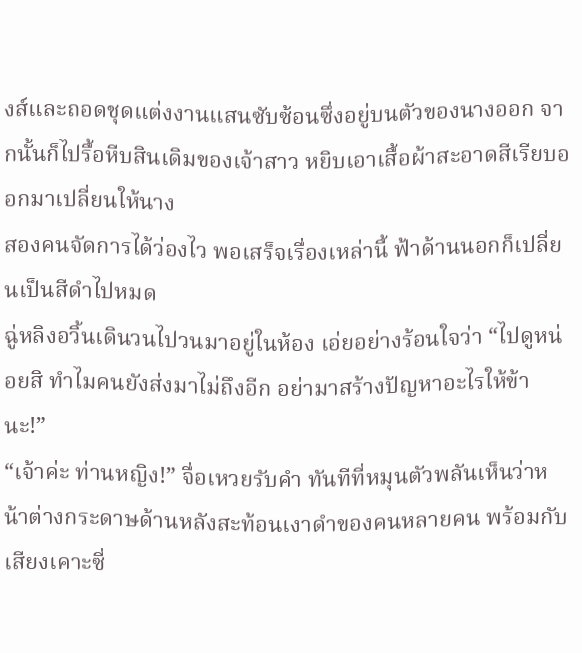งส์และถอดชุดแต่งงานแสนซับซ้อนซึ่งอยู่บนตัวของนางออก จากนั้นก็ไปรื้อหีบสินเดิมของเจ้าสาว หยิบเอาเสื้อผ้าสะอาดสีเรียบออกมาเปลี่ยนให้นาง
สองคนจัดการได้ว่องไว พอเสร็จเรื่องเหล่านี้ ฟ้าด้านนอกก็เปลี่ยนเป็นสีดำไปหมด
ฉู่หลิงอวิ้นเดินวนไปวนมาอยู่ในห้อง เอ่ยอย่างร้อนใจว่า “ไปดูหน่อยสิ ทำไมคนยังส่งมาไม่ถึงอีก อย่ามาสร้างปัญหาอะไรให้ข้านะ!”
“เจ้าค่ะ ท่านหญิง!” จื่อเหวยรับคำ ทันทีที่หมุนตัวพลันเห็นว่าหน้าต่างกระดาษด้านหลังสะท้อนเงาดำของคนหลายคน พร้อมกับเสียงเคาะซี่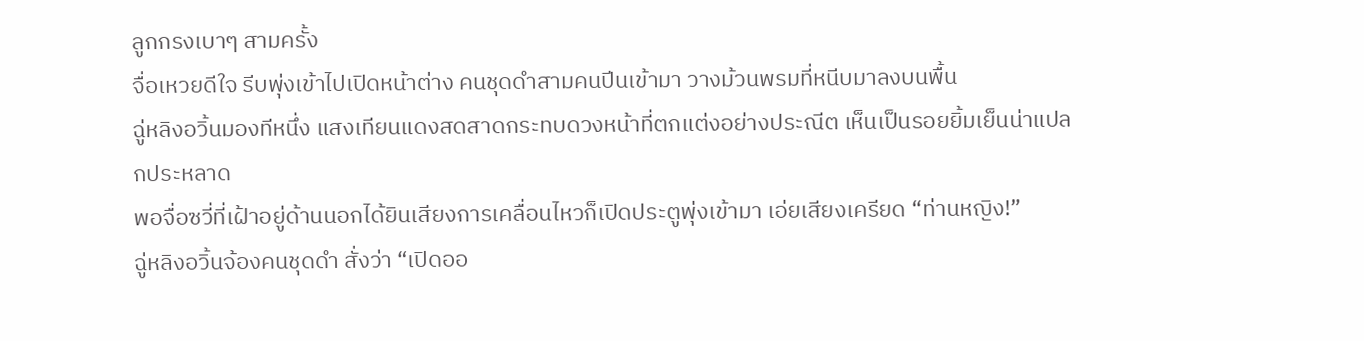ลูกกรงเบาๆ สามครั้ง
จื่อเหวยดีใจ รีบพุ่งเข้าไปเปิดหน้าต่าง คนชุดดำสามคนปีนเข้ามา วางม้วนพรมที่หนีบมาลงบนพื้น
ฉู่หลิงอวิ้นมองทีหนึ่ง แสงเทียนแดงสดสาดกระทบดวงหน้าที่ตกแต่งอย่างประณีต เห็นเป็นรอยยิ้มเย็นน่าแปลกประหลาด
พอจื่อซวี่ที่เฝ้าอยู่ด้านนอกได้ยินเสียงการเคลื่อนไหวก็เปิดประตูพุ่งเข้ามา เอ่ยเสียงเครียด “ท่านหญิง!”
ฉู่หลิงอวิ้นจ้องคนชุดดำ สั่งว่า “เปิดออ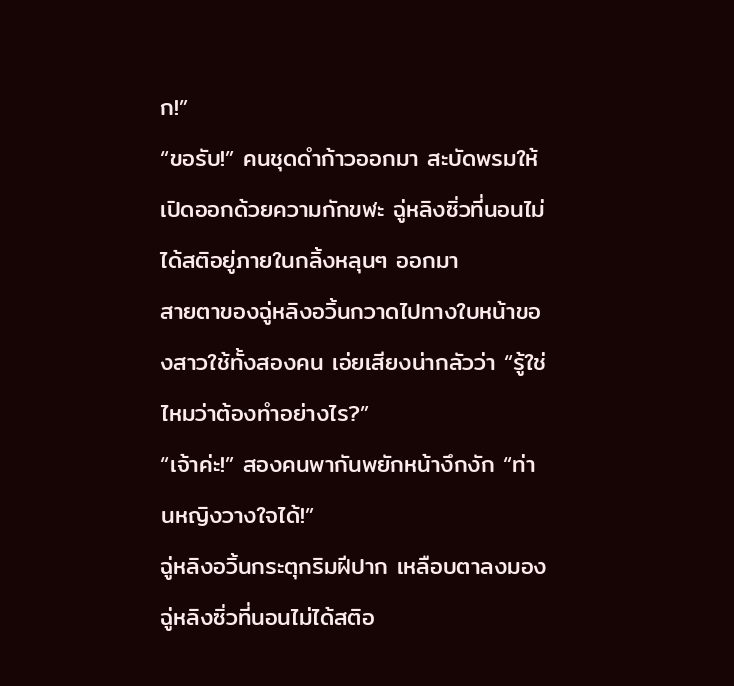ก!”
“ขอรับ!” คนชุดดำก้าวออกมา สะบัดพรมให้เปิดออกด้วยความกักขฬะ ฉู่หลิงซิ่วที่นอนไม่ได้สติอยู่ภายในกลิ้งหลุนๆ ออกมา
สายตาของฉู่หลิงอวิ้นกวาดไปทางใบหน้าของสาวใช้ทั้งสองคน เอ่ยเสียงน่ากลัวว่า “รู้ใช่ไหมว่าต้องทำอย่างไร?”
“เจ้าค่ะ!” สองคนพากันพยักหน้างึกงัก “ท่านหญิงวางใจได้!”
ฉู่หลิงอวิ้นกระตุกริมฝีปาก เหลือบตาลงมองฉู่หลิงซิ่วที่นอนไม่ได้สติอ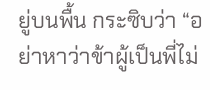ยู่บนพื้น กระซิบว่า “อย่าหาว่าข้าผู้เป็นพี่ไม่